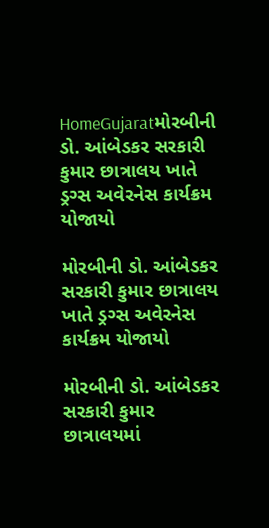HomeGujaratમોરબીની ડો. આંબેડકર સરકારી કુમાર છાત્રાલય ખાતે ડ્રગ્સ અવેરનેસ કાર્યક્રમ યોજાયો

મોરબીની ડો. આંબેડકર સરકારી કુમાર છાત્રાલય ખાતે ડ્રગ્સ અવેરનેસ કાર્યક્રમ યોજાયો

મોરબીની ડો. આંબેડકર સરકારી કુમાર છાત્રાલયમાં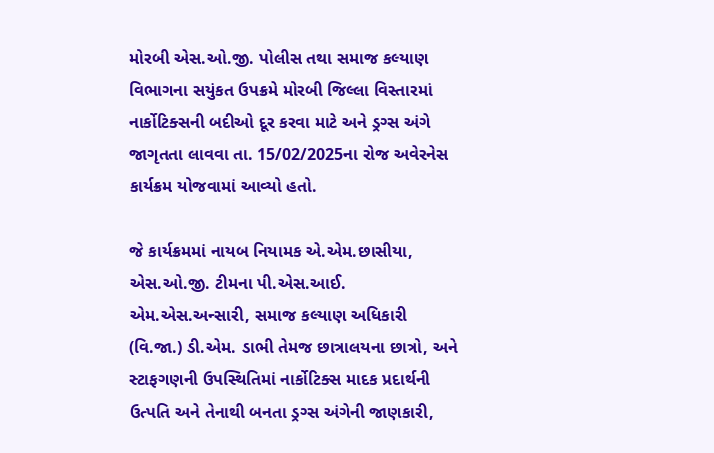મોરબી એસ.ઓ.જી. પોલીસ તથા સમાજ કલ્યાણ વિભાગના સયુંકત ઉપક્રમે મોરબી જિલ્લા વિસ્તારમાં નાર્કોટિક્સની બદીઓ દૂર કરવા માટે અને ડ્રગ્સ અંગે જાગૃતતા લાવવા તા. 15/02/2025ના રોજ અવેરનેસ કાર્યક્રમ યોજવામાં આવ્યો હતો.

જે કાર્યક્રમમાં નાયબ નિયામક એ.એમ.છાસીયા, એસ.ઓ.જી. ટીમના પી.એસ.આઈ. એમ.એસ.અન્સારી, સમાજ કલ્યાણ અધિકારી (વિ.જા.) ડી.એમ. ડાભી તેમજ છાત્રાલયના છાત્રો, અને સ્ટાફગણની ઉપસ્થિતિમાં નાર્કોટિક્સ માદક પ્રદાર્થની ઉત્પતિ અને તેનાથી બનતા ડ્રગ્સ અંગેની જાણકારી,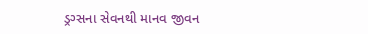ડ્રગ્સના સેવનથી માનવ જીવન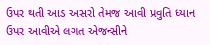ઉપર થતી આડ અસરો તેમજ આવી પ્રવુતિ ધ્યાન ઉપર આવીએ લગત એજન્સીને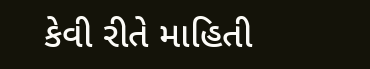કેવી રીતે માહિતી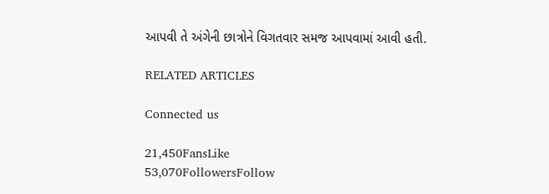આપવી તે અંગેની છાત્રોને વિગતવાર સમજ આપવામાં આવી હતી.

RELATED ARTICLES

Connected us

21,450FansLike
53,070FollowersFollow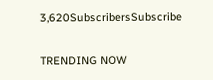3,620SubscribersSubscribe

TRENDING NOW